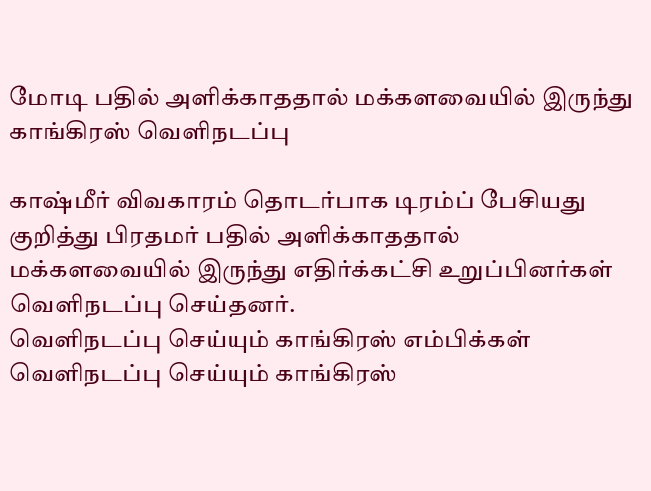மோடி பதில் அளிக்காததால் மக்களவையில் இருந்து காங்கிரஸ் வெளிநடப்பு

காஷ்மீர் விவகாரம் தொடர்பாக டிரம்ப் பேசியது குறித்து பிரதமர் பதில் அளிக்காததால் மக்களவையில் இருந்து எதிர்க்கட்சி உறுப்பினர்கள் வெளிநடப்பு செய்தனர்.
வெளிநடப்பு செய்யும் காங்கிரஸ் எம்பிக்கள்
வெளிநடப்பு செய்யும் காங்கிரஸ்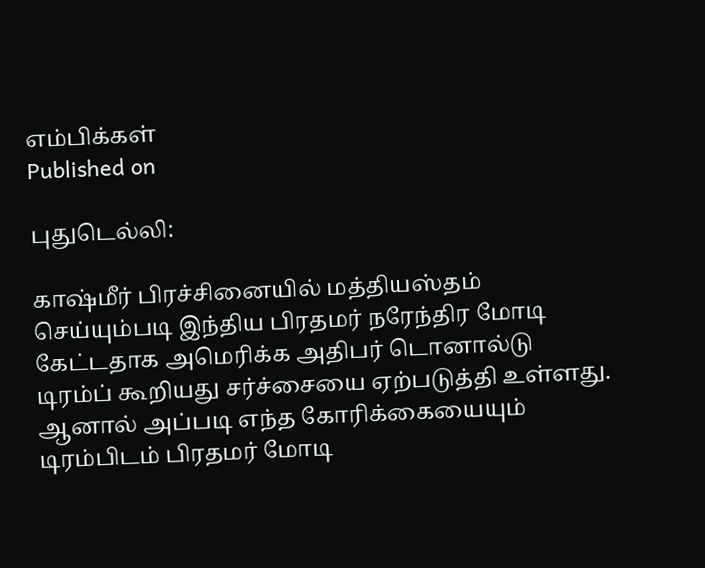எம்பிக்கள்
Published on

புதுடெல்லி:

காஷ்மீர் பிரச்சினையில் மத்தியஸ்தம் செய்யும்படி இந்திய பிரதமர் நரேந்திர மோடி கேட்டதாக அமெரிக்க அதிபர் டொனால்டு டிரம்ப் கூறியது சர்ச்சையை ஏற்படுத்தி உள்ளது. ஆனால் அப்படி எந்த கோரிக்கையையும் டிரம்பிடம் பிரதமர் மோடி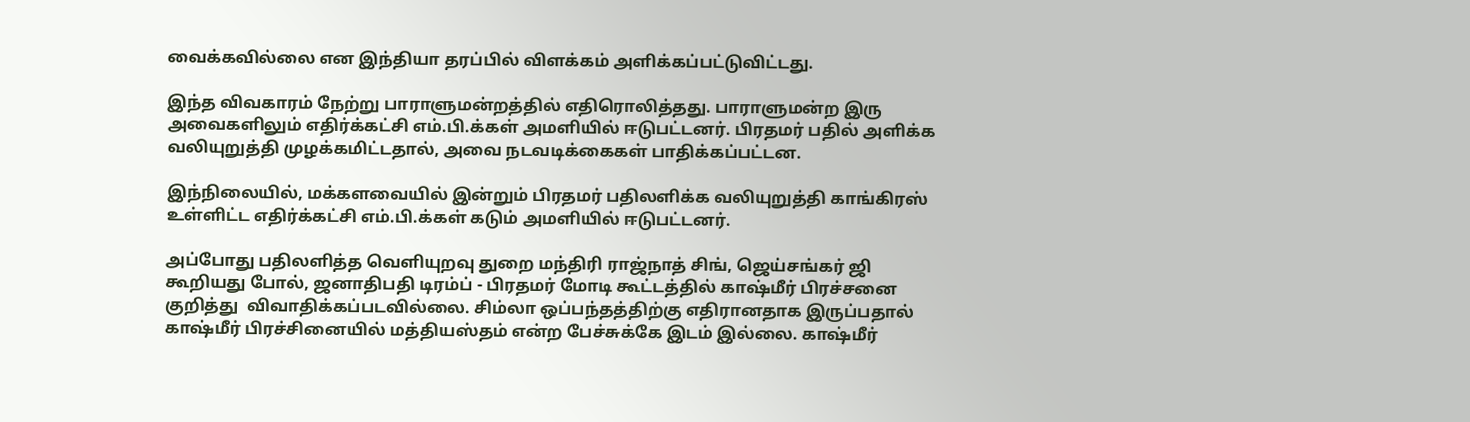வைக்கவில்லை என இந்தியா தரப்பில் விளக்கம் அளிக்கப்பட்டுவிட்டது.

இந்த விவகாரம் நேற்று பாராளுமன்றத்தில் எதிரொலித்தது. பாராளுமன்ற இரு அவைகளிலும் எதிர்க்கட்சி எம்.பி.க்கள் அமளியில் ஈடுபட்டனர். பிரதமர் பதில் அளிக்க வலியுறுத்தி முழக்கமிட்டதால், அவை நடவடிக்கைகள் பாதிக்கப்பட்டன.

இந்நிலையில், மக்களவையில் இன்றும் பிரதமர் பதிலளிக்க வலியுறுத்தி காங்கிரஸ் உள்ளிட்ட எதிர்க்கட்சி எம்.பி.க்கள் கடும் அமளியில் ஈடுபட்டனர்.

அப்போது பதிலளித்த வெளியுறவு துறை மந்திரி ராஜ்நாத் சிங், ஜெய்சங்கர் ஜி கூறியது போல், ஜனாதிபதி டிரம்ப் - பிரதமர் மோடி கூட்டத்தில் காஷ்மீர் பிரச்சனை குறித்து  விவாதிக்கப்படவில்லை. சிம்லா ஒப்பந்தத்திற்கு எதிரானதாக இருப்பதால் காஷ்மீர் பிரச்சினையில் மத்தியஸ்தம் என்ற பேச்சுக்கே இடம் இல்லை. காஷ்மீர்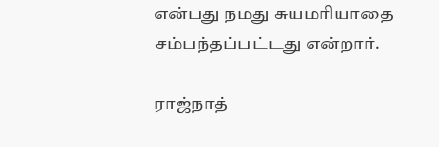என்பது நமது சுயமரியாதை சம்பந்தப்பட்டது என்றார்.

ராஜ்நாத்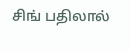சிங் பதிலால்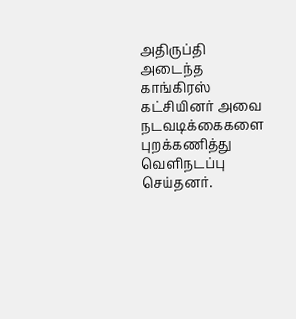அதிருப்தி அடைந்த காங்கிரஸ் கட்சியினர் அவை நடவடிக்கைகளை புறக்கணித்து வெளிநடப்பு செய்தனர்.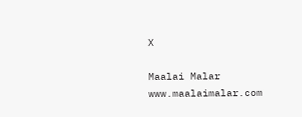X

Maalai Malar
www.maalaimalar.com